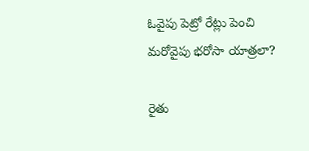ఓవైపు పెట్రో రేట్లు పెంచి మరోవైపు భరోసా యాత్రలా?

రైతు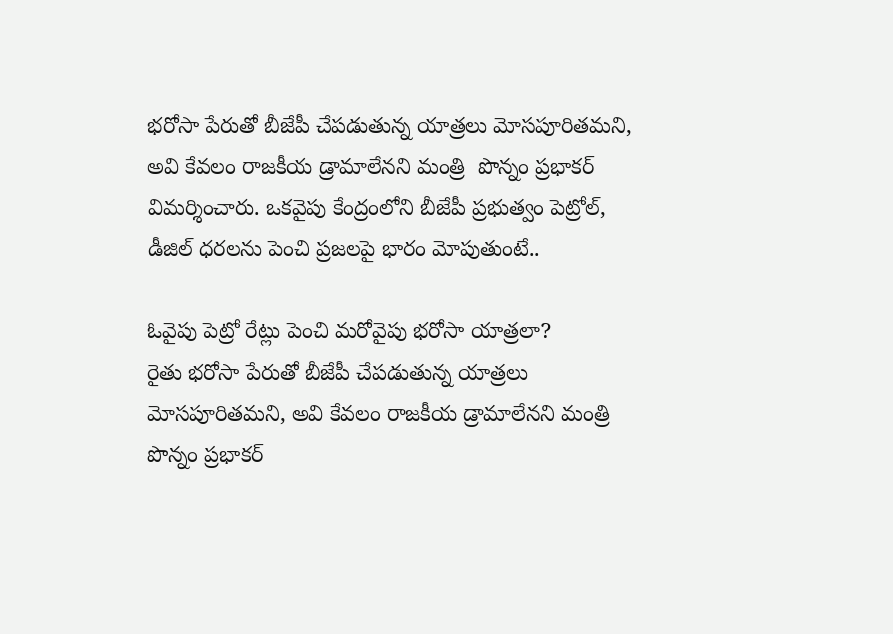భరోసా పేరుతో బీజేపీ చేపడుతున్న యాత్రలు మోసపూరితమని, అవి కేవలం రాజకీయ డ్రామాలేనని మంత్రి  పొన్నం ప్రభాకర్ విమర్శించారు. ఒకవైపు కేంద్రంలోని బీజేపీ ప్రభుత్వం పెట్రోల్, డీజిల్ ధరలను పెంచి ప్రజలపై భారం మోపుతుంటే..

ఓవైపు పెట్రో రేట్లు పెంచి మరోవైపు భరోసా యాత్రలా?
రైతు భరోసా పేరుతో బీజేపీ చేపడుతున్న యాత్రలు మోసపూరితమని, అవి కేవలం రాజకీయ డ్రామాలేనని మంత్రి  పొన్నం ప్రభాకర్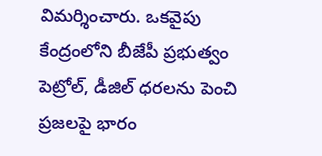విమర్శించారు. ఒకవైపు కేంద్రంలోని బీజేపీ ప్రభుత్వం పెట్రోల్, డీజిల్ ధరలను పెంచి ప్రజలపై భారం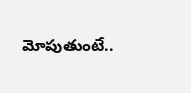మోపుతుంటే..